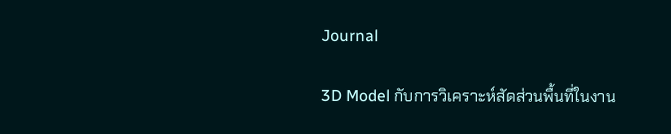Journal

3D Model กับการวิเคราะห์สัดส่วนพื้นที่ในงาน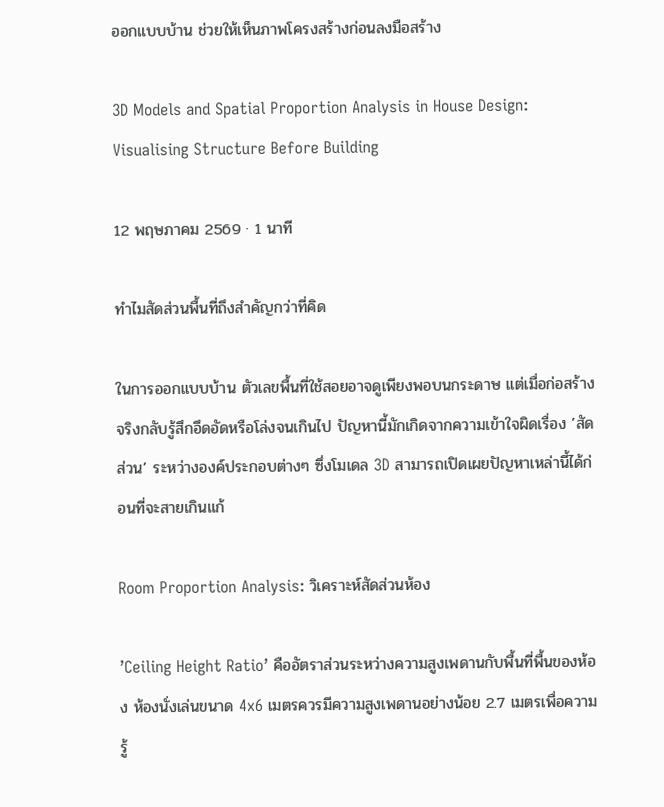ออกแบบบ้าน ช่วยให้เห็นภาพโครงสร้างก่อนลงมือสร้าง

3D Models and Spatial Proportion Analysis in House Design: Visualising Structure Before Building

12 พฤษภาคม 2569 · 1 นาที

ทำไมสัดส่วนพื้นที่ถึงสำคัญกว่าที่คิด

ในการออกแบบบ้าน ตัวเลขพื้นที่ใช้สอยอาจดูเพียงพอบนกระดาษ แต่เมื่อก่อสร้างจริงกลับรู้สึกอึดอัดหรือโล่งจนเกินไป ปัญหานี้มักเกิดจากความเข้าใจผิดเรื่อง ’สัดส่วน’ ระหว่างองค์ประกอบต่างๆ ซึ่งโมเดล 3D สามารถเปิดเผยปัญหาเหล่านี้ได้ก่อนที่จะสายเกินแก้

Room Proportion Analysis: วิเคราะห์สัดส่วนห้อง

’Ceiling Height Ratio’ คืออัตราส่วนระหว่างความสูงเพดานกับพื้นที่พื้นของห้อง ห้องนั่งเล่นขนาด 4x6 เมตรควรมีความสูงเพดานอย่างน้อย 2.7 เมตรเพื่อความรู้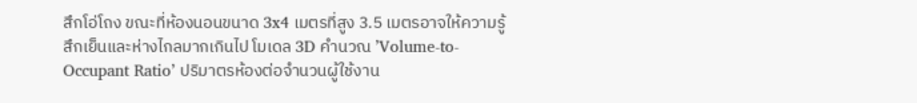สึกโอ่โถง ขณะที่ห้องนอนขนาด 3x4 เมตรที่สูง 3.5 เมตรอาจให้ความรู้สึกเย็นและห่างไกลมากเกินไป โมเดล 3D คำนวณ ’Volume-to-Occupant Ratio’ ปริมาตรห้องต่อจำนวนผู้ใช้งาน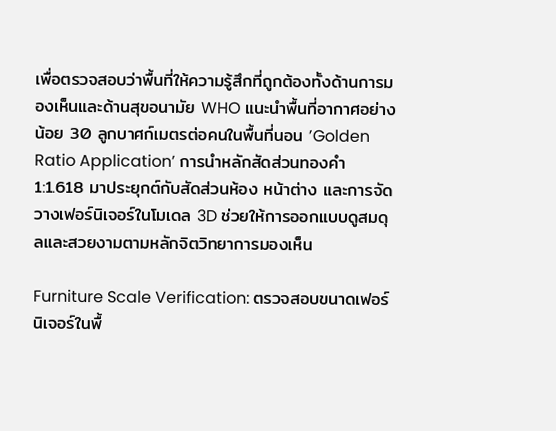เพื่อตรวจสอบว่าพื้นที่ให้ความรู้สึกที่ถูกต้องทั้งด้านการมองเห็นและด้านสุขอนามัย WHO แนะนำพื้นที่อากาศอย่างน้อย 30 ลูกบาศก์เมตรต่อคนในพื้นที่นอน ’Golden Ratio Application’ การนำหลักสัดส่วนทองคำ 1:1.618 มาประยุกต์กับสัดส่วนห้อง หน้าต่าง และการจัดวางเฟอร์นิเจอร์ในโมเดล 3D ช่วยให้การออกแบบดูสมดุลและสวยงามตามหลักจิตวิทยาการมองเห็น

Furniture Scale Verification: ตรวจสอบขนาดเฟอร์นิเจอร์ในพื้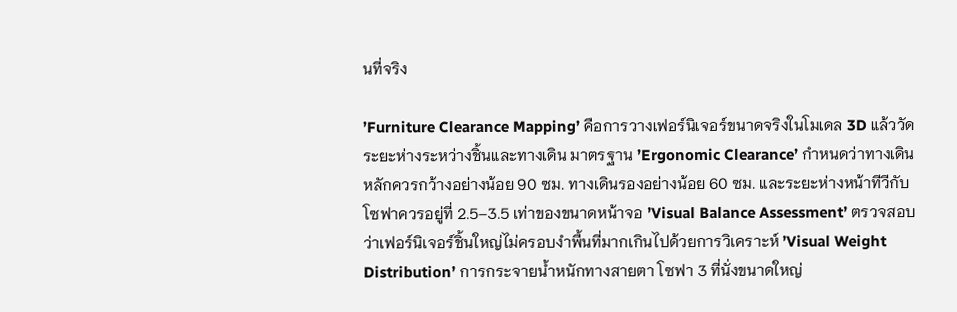นที่จริง

’Furniture Clearance Mapping’ คือการวางเฟอร์นิเจอร์ขนาดจริงในโมเดล 3D แล้ววัดระยะห่างระหว่างชิ้นและทางเดิน มาตรฐาน ’Ergonomic Clearance’ กำหนดว่าทางเดินหลักควรกว้างอย่างน้อย 90 ซม. ทางเดินรองอย่างน้อย 60 ซม. และระยะห่างหน้าทีวีกับโซฟาควรอยู่ที่ 2.5–3.5 เท่าของขนาดหน้าจอ ’Visual Balance Assessment’ ตรวจสอบว่าเฟอร์นิเจอร์ชิ้นใหญ่ไม่ครอบงำพื้นที่มากเกินไปด้วยการวิเคราะห์ ’Visual Weight Distribution’ การกระจายน้ำหนักทางสายตา โซฟา 3 ที่นั่งขนาดใหญ่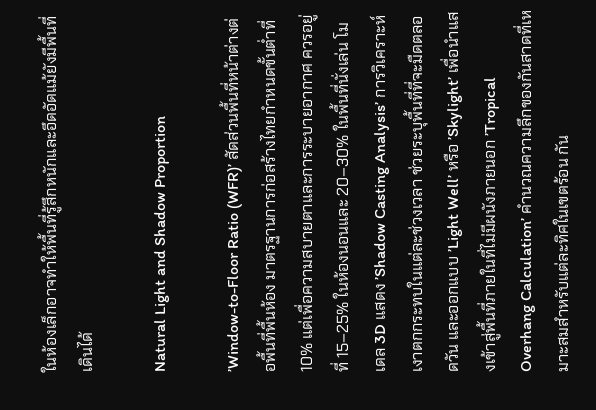ในห้องเล็กอาจทำให้พื้นที่รู้สึกหนักและอึดอัดแม้ยังมีพื้นที่เดินได้

Natural Light and Shadow Proportion

’Window-to-Floor Ratio (WFR)’ สัดส่วนพื้นที่หน้าต่างต่อพื้นที่พื้นห้อง มาตรฐานการก่อสร้างไทยกำหนดขั้นต่ำที่ 10% แต่เพื่อความสบายตาและการระบายอากาศ ควรอยู่ที่ 15–25% ในห้องนอนและ 20–30% ในพื้นที่นั่งเล่น โมเดล 3D แสดง ’Shadow Casting Analysis’ การวิเคราะห์เงาตกกระทบในแต่ละช่วงเวลา ช่วยระบุพื้นที่ที่จะมืดตลอดวัน และออกแบบ ’Light Well’ หรือ ’Skylight’ เพื่อนำแสงเข้าสู่พื้นที่ภายในที่ไม่มีผนังภายนอก ’Tropical Overhang Calculation’ คำนวณความลึกของกันสาดที่เหมาะสมสำหรับแต่ละทิศในเขตร้อน กัน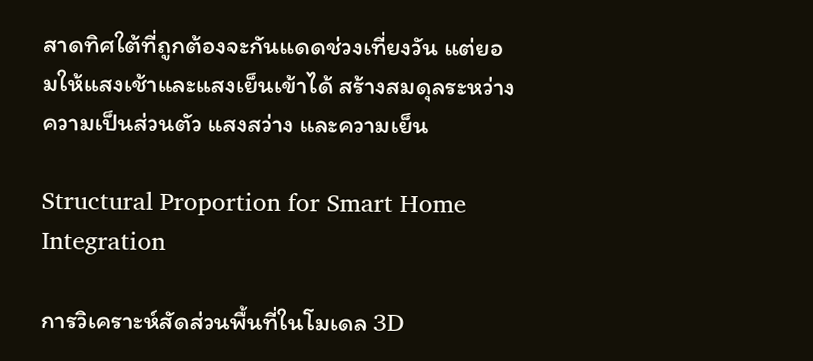สาดทิศใต้ที่ถูกต้องจะกันแดดช่วงเที่ยงวัน แต่ยอมให้แสงเช้าและแสงเย็นเข้าได้ สร้างสมดุลระหว่างความเป็นส่วนตัว แสงสว่าง และความเย็น

Structural Proportion for Smart Home Integration

การวิเคราะห์สัดส่วนพื้นที่ในโมเดล 3D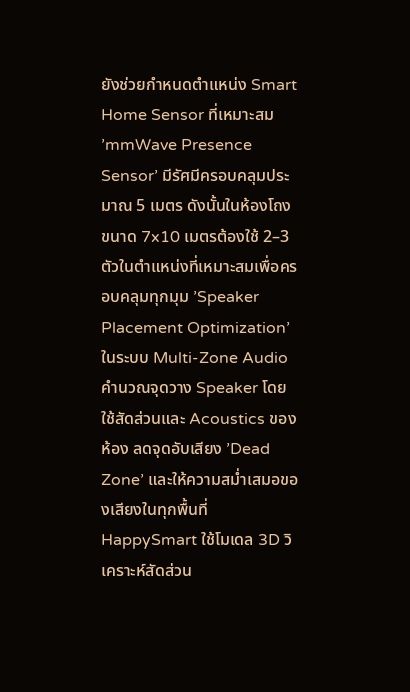ยังช่วยกำหนดตำแหน่ง Smart Home Sensor ที่เหมาะสม ’mmWave Presence Sensor’ มีรัศมีครอบคลุมประมาณ 5 เมตร ดังนั้นในห้องโถงขนาด 7x10 เมตรต้องใช้ 2–3 ตัวในตำแหน่งที่เหมาะสมเพื่อครอบคลุมทุกมุม ’Speaker Placement Optimization’ ในระบบ Multi-Zone Audio คำนวณจุดวาง Speaker โดยใช้สัดส่วนและ Acoustics ของห้อง ลดจุดอับเสียง ’Dead Zone’ และให้ความสม่ำเสมอของเสียงในทุกพื้นที่ HappySmart ใช้โมเดล 3D วิเคราะห์สัดส่วน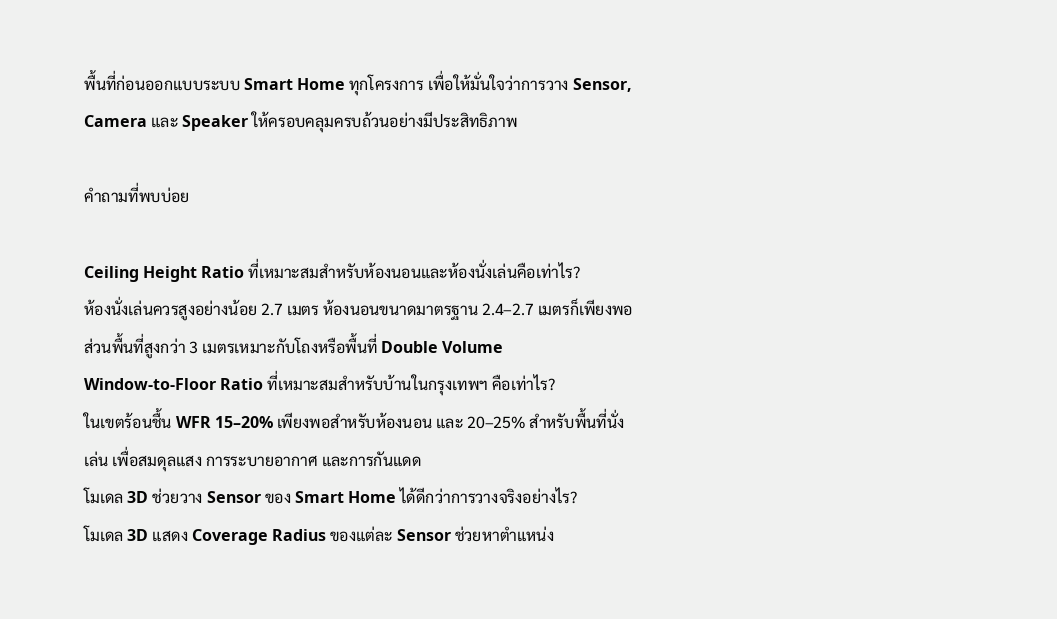พื้นที่ก่อนออกแบบระบบ Smart Home ทุกโครงการ เพื่อให้มั่นใจว่าการวาง Sensor, Camera และ Speaker ให้ครอบคลุมครบถ้วนอย่างมีประสิทธิภาพ

คำถามที่พบบ่อย

Ceiling Height Ratio ที่เหมาะสมสำหรับห้องนอนและห้องนั่งเล่นคือเท่าไร?
ห้องนั่งเล่นควรสูงอย่างน้อย 2.7 เมตร ห้องนอนขนาดมาตรฐาน 2.4–2.7 เมตรก็เพียงพอ ส่วนพื้นที่สูงกว่า 3 เมตรเหมาะกับโถงหรือพื้นที่ Double Volume
Window-to-Floor Ratio ที่เหมาะสมสำหรับบ้านในกรุงเทพฯ คือเท่าไร?
ในเขตร้อนชื้น WFR 15–20% เพียงพอสำหรับห้องนอน และ 20–25% สำหรับพื้นที่นั่งเล่น เพื่อสมดุลแสง การระบายอากาศ และการกันแดด
โมเดล 3D ช่วยวาง Sensor ของ Smart Home ได้ดีกว่าการวางจริงอย่างไร?
โมเดล 3D แสดง Coverage Radius ของแต่ละ Sensor ช่วยหาตำแหน่ง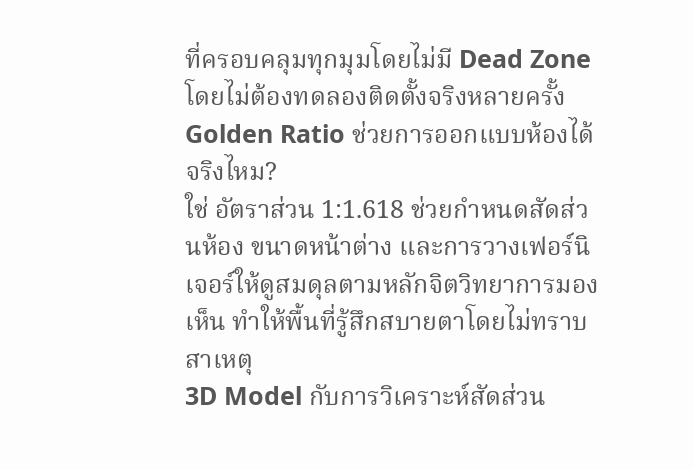ที่ครอบคลุมทุกมุมโดยไม่มี Dead Zone โดยไม่ต้องทดลองติดตั้งจริงหลายครั้ง
Golden Ratio ช่วยการออกแบบห้องได้จริงไหม?
ใช่ อัตราส่วน 1:1.618 ช่วยกำหนดสัดส่วนห้อง ขนาดหน้าต่าง และการวางเฟอร์นิเจอร์ให้ดูสมดุลตามหลักจิตวิทยาการมองเห็น ทำให้พื้นที่รู้สึกสบายตาโดยไม่ทราบสาเหตุ
3D Model กับการวิเคราะห์สัดส่วน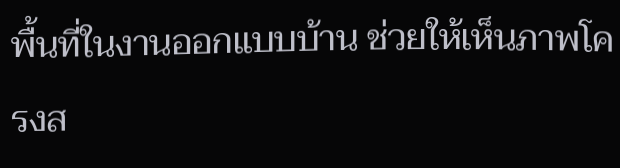พื้นที่ในงานออกแบบบ้าน ช่วยให้เห็นภาพโครงส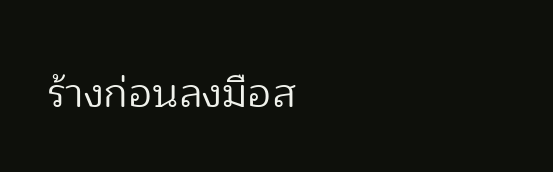ร้างก่อนลงมือส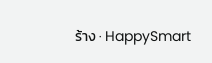ร้าง · HappySmart